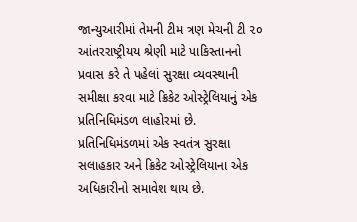જાન્યુઆરીમાં તેમની ટીમ ત્રણ મેચની ટી ૨૦ આંતરરાષ્ટ્રીયય શ્રેણી માટે પાકિસ્તાનનો પ્રવાસ કરે તે પહેલાં સુરક્ષા વ્યવસ્થાની સમીક્ષા કરવા માટે ક્રિકેટ ઓસ્ટ્રેલિયાનું એક પ્રતિનિધિમંડળ લાહોરમાં છે. પ્રતિનિધિમંડળમાં એક સ્વતંત્ર સુરક્ષા સલાહકાર અને ક્રિકેટ ઓસ્ટ્રેલિયાના એક અધિકારીનો સમાવેશ થાય છે.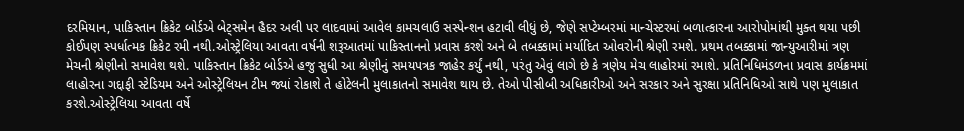દરમિયાન, પાકિસ્તાન ક્રિકેટ બોર્ડએ બેટ્‌સમેન હૈદર અલી પર લાદવામાં આવેલ કામચલાઉ સસ્પેન્શન હટાવી લીધું છે, જેણે સપ્ટેમ્બરમાં માન્ચેસ્ટરમાં બળાત્કારના આરોપોમાંથી મુક્ત થયા પછી કોઈપણ સ્પર્ધાત્મક ક્રિકેટ રમી નથી.ઓસ્ટ્રેલિયા આવતા વર્ષની શરૂઆતમાં પાકિસ્તાનનો પ્રવાસ કરશે અને બે તબક્કામાં મર્યાદિત ઓવરોની શ્રેણી રમશે. પ્રથમ તબક્કામાં જાન્યુઆરીમાં ત્રણ મેચની શ્રેણીનો સમાવેશ થશે. પાકિસ્તાન ક્રિકેટ બોર્ડએ હજુ સુધી આ શ્રેણીનું સમયપત્રક જાહેર કર્યું નથી, પરંતુ એવું લાગે છે કે ત્રણેય મેચ લાહોરમાં રમાશે. પ્રતિનિધિમંડળના પ્રવાસ કાર્યક્રમમાં લાહોરના ગદ્દાફી સ્ટેડિયમ અને ઓસ્ટ્રેલિયન ટીમ જ્યાં રોકાશે તે હોટેલની મુલાકાતનો સમાવેશ થાય છે. તેઓ પીસીબી અધિકારીઓ અને સરકાર અને સુરક્ષા પ્રતિનિધિઓ સાથે પણ મુલાકાત કરશે.ઓસ્ટ્રેલિયા આવતા વર્ષે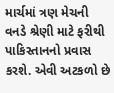માર્ચમાં ત્રણ મેચની વનડે શ્રેણી માટે ફરીથી પાકિસ્તાનનો પ્રવાસ કરશે. એવી અટકળો છે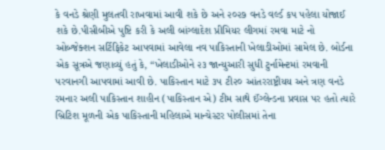કે વનડે શ્રેણી મુલતવી રાખવામાં આવી શકે છે અને ૨૦૨૭ વનડે વર્લ્ડ કપ પહેલા યોજાઈ શકે છે.પીસીબીએ પુષ્ટિ કરી કે અલી બાંગ્લાદેશ પ્રીમિયર લીગમાં રમવા માટે નો ઓબ્જેક્શન સર્ટિફિકેટ આપવામાં આવેલા નવ પાકિસ્તાની ખેલાડીઓમાં સામેલ છે. બોર્ડના એક સૂત્રએ જણાવ્યું હતું કે, “ખેલાડીઓને ૨૩ જાન્યુઆરી સુધી ટુર્નામેન્ટમાં રમવાની પરવાનગી આપવામાં આવી છે. પાકિસ્તાન માટે ૩૫ ટી૨૦ આંતરરાષ્ટ્રીયય અને ત્રણ વનડે રમનાર અલી પાકિસ્તાન શાહીન (પાકિસ્તાન એ) ટીમ સાથે ઈંગ્લેન્ડના પ્રવાસ પર હતો ત્યારે બ્રિટિશ મૂળની એક પાકિસ્તાની મહિલાએ માન્ચેસ્ટર પોલીસમાં તેના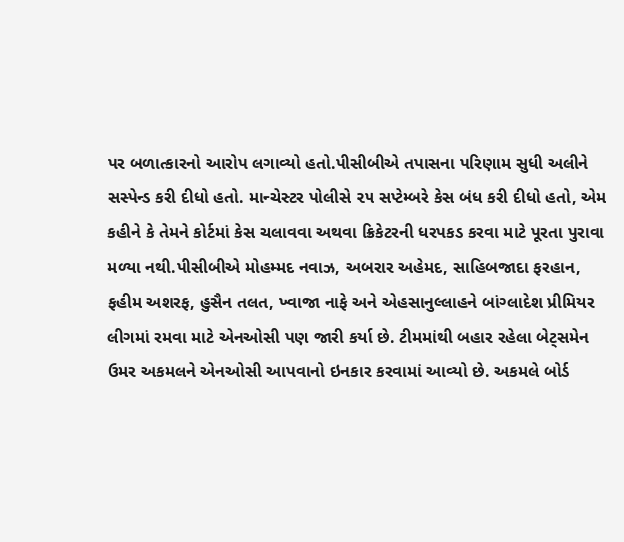પર બળાત્કારનો આરોપ લગાવ્યો હતો.પીસીબીએ તપાસના પરિણામ સુધી અલીને સસ્પેન્ડ કરી દીધો હતો. માન્ચેસ્ટર પોલીસે ૨૫ સપ્ટેમ્બરે કેસ બંધ કરી દીધો હતો, એમ કહીને કે તેમને કોર્ટમાં કેસ ચલાવવા અથવા ક્રિકેટરની ધરપકડ કરવા માટે પૂરતા પુરાવા મળ્યા નથી.પીસીબીએ મોહમ્મદ નવાઝ, અબરાર અહેમદ, સાહિબજાદા ફરહાન, ફહીમ અશરફ, હુસૈન તલત, ખ્વાજા નાફે અને એહસાનુલ્લાહને બાંગ્લાદેશ પ્રીમિયર લીગમાં રમવા માટે એનઓસી પણ જારી કર્યા છે. ટીમમાંથી બહાર રહેલા બેટ્‌સમેન ઉમર અકમલને એનઓસી આપવાનો ઇનકાર કરવામાં આવ્યો છે. અકમલે બોર્ડ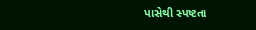પાસેથી સ્પષ્ટતા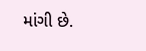માંગી છે.